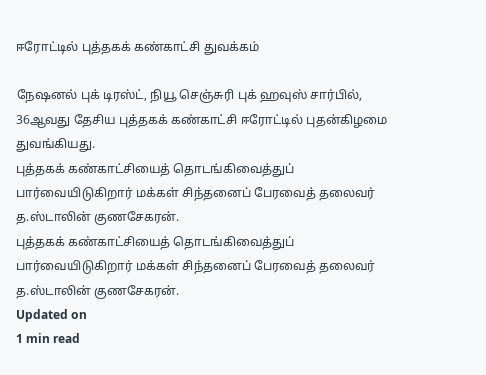ஈரோட்டில் புத்தகக் கண்காட்சி துவக்கம்

நேஷனல் புக் டிரஸ்ட், நியூ செஞ்சுரி புக் ஹவுஸ் சார்பில், 36ஆவது தேசிய புத்தகக் கண்காட்சி ஈரோட்டில் புதன்கிழமை துவங்கியது.
புத்தகக் கண்காட்சியைத் தொடங்கிவைத்துப் பார்வையிடுகிறார் மக்கள் சிந்தனைப் பேரவைத் தலைவர் த.ஸ்டாலின் குணசேகரன்.
புத்தகக் கண்காட்சியைத் தொடங்கிவைத்துப் பார்வையிடுகிறார் மக்கள் சிந்தனைப் பேரவைத் தலைவர் த.ஸ்டாலின் குணசேகரன்.
Updated on
1 min read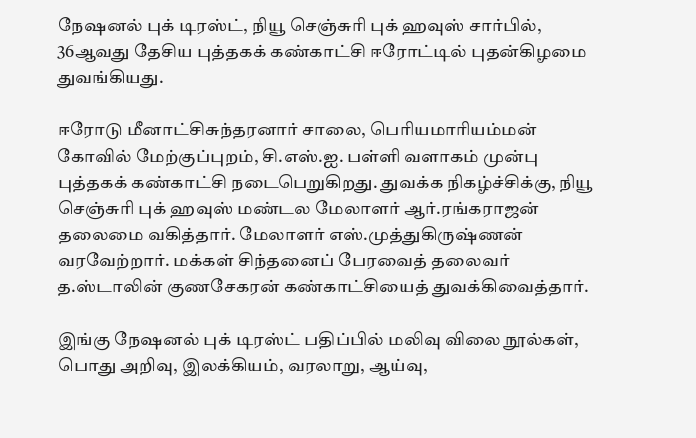நேஷனல் புக் டிரஸ்ட், நியூ செஞ்சுரி புக் ஹவுஸ் சார்பில், 36ஆவது தேசிய புத்தகக் கண்காட்சி ஈரோட்டில் புதன்கிழமை துவங்கியது.

ஈரோடு மீனாட்சிசுந்தரனார் சாலை, பெரியமாரியம்மன் கோவில் மேற்குப்புறம், சி.எஸ்.ஐ. பள்ளி வளாகம் முன்பு புத்தகக் கண்காட்சி நடைபெறுகிறது. துவக்க நிகழ்ச்சிக்கு, நியூ செஞ்சுரி புக் ஹவுஸ் மண்டல மேலாளர் ஆர்.ரங்கராஜன் தலைமை வகித்தார். மேலாளர் எஸ்.முத்துகிருஷ்ணன் வரவேற்றார். மக்கள் சிந்தனைப் பேரவைத் தலைவர் த.ஸ்டாலின் குணசேகரன் கண்காட்சியைத் துவக்கிவைத்தார்.

இங்கு நேஷனல் புக் டிரஸ்ட் பதிப்பில் மலிவு விலை நூல்கள், பொது அறிவு, இலக்கியம், வரலாறு, ஆய்வு,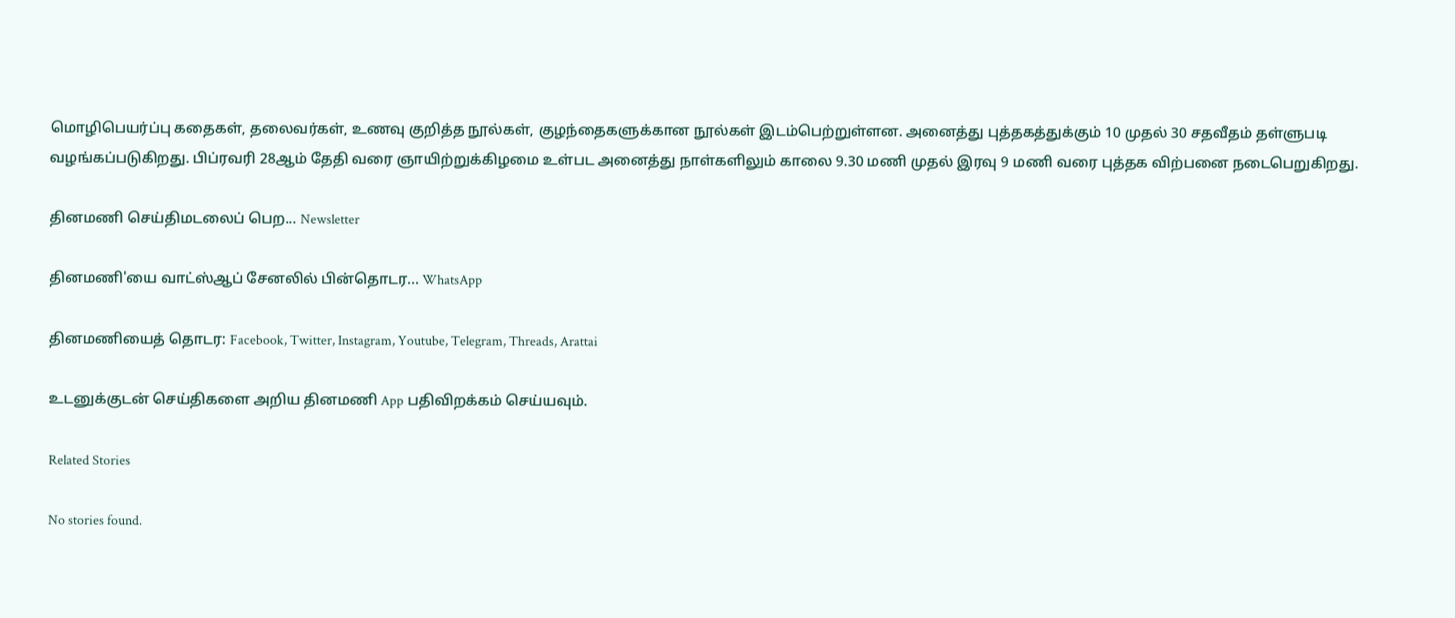மொழிபெயர்ப்பு கதைகள், தலைவர்கள், உணவு குறித்த நூல்கள், குழந்தைகளுக்கான நூல்கள் இடம்பெற்றுள்ளன. அனைத்து புத்தகத்துக்கும் 10 முதல் 30 சதவீதம் தள்ளுபடி வழங்கப்படுகிறது. பிப்ரவரி 28ஆம் தேதி வரை ஞாயிற்றுக்கிழமை உள்பட அனைத்து நாள்களிலும் காலை 9.30 மணி முதல் இரவு 9 மணி வரை புத்தக விற்பனை நடைபெறுகிறது.

தினமணி செய்திமடலைப் பெற... Newsletter

தினமணி'யை வாட்ஸ்ஆப் சேனலில் பின்தொடர... WhatsApp

தினமணியைத் தொடர: Facebook, Twitter, Instagram, Youtube, Telegram, Threads, Arattai

உடனுக்குடன் செய்திகளை அறிய தினமணி App பதிவிறக்கம் செய்யவும்.

Related Stories

No stories found.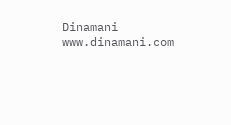Dinamani
www.dinamani.com